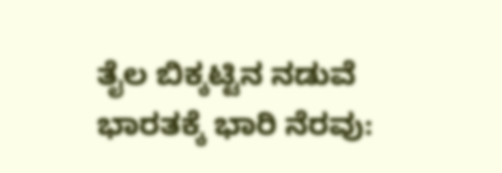ತೈಲ ಬಿಕ್ಕಟ್ಟಿನ ನಡುವೆ ಭಾರತಕ್ಕೆ ಭಾರಿ ನೆರವು: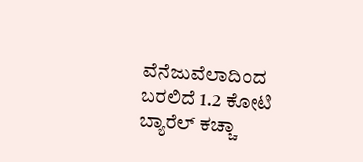ವೆನೆಜುವೆಲಾದಿಂದ ಬರಲಿದೆ 1.2 ಕೋಟಿ ಬ್ಯಾರೆಲ್ ಕಚ್ಚಾ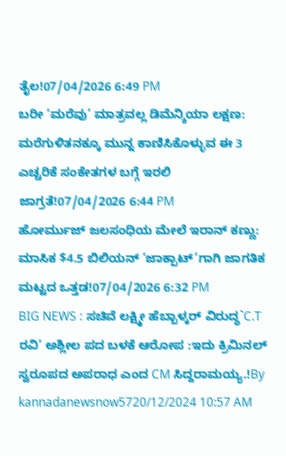ತೈಲ!07/04/2026 6:49 PM
ಬರೀ ‘ಮರೆವು’ ಮಾತ್ರವಲ್ಲ ಡಿಮೆನ್ಶಿಯಾ ಲಕ್ಷಣ: ಮರೆಗುಳಿತನಕ್ಕೂ ಮುನ್ನ ಕಾಣಿಸಿಕೊಳ್ಳುವ ಈ 3 ಎಚ್ಚರಿಕೆ ಸಂಕೇತಗಳ ಬಗ್ಗೆ ಇರಲಿ ಜಾಗ್ರತೆ!07/04/2026 6:44 PM
ಹೋರ್ಮುಜ್ ಜಲಸಂಧಿಯ ಮೇಲೆ ಇರಾನ್ ಕಣ್ಣು: ಮಾಸಿಕ $4.5 ಬಿಲಿಯನ್ ‘ಜಾಕ್ಪಾಟ್’ಗಾಗಿ ಜಾಗತಿಕ ಮಟ್ಟದ ಒತ್ತಡ!07/04/2026 6:32 PM
BIG NEWS : ಸಚಿವೆ ಲಕ್ಷ್ಮೀ ಹೆಬ್ಬಾಳ್ಕರ್ ವಿರುದ್ಧ`C.T ರವಿ’ ಅಶ್ಲೀಲ ಪದ ಬಳಕೆ ಆರೋಪ :ಇದು ಕ್ರಿಮಿನಲ್ ಸ್ವರೂಪದ ಅಪರಾಧ ಎಂದ CM ಸಿದ್ದರಾಮಯ್ಯ.!By kannadanewsnow5720/12/2024 10:57 AM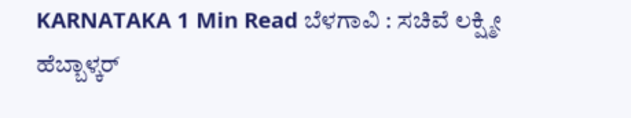KARNATAKA 1 Min Read ಬೆಳಗಾವಿ : ಸಚಿವೆ ಲಕ್ಷ್ಮೀ ಹೆಬ್ಬಾಳ್ಕರ್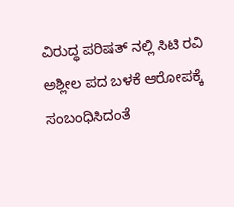ವಿರುದ್ಧ ಪರಿಷತ್ ನಲ್ಲಿ ಸಿಟಿ ರವಿ ಅಶ್ಲೀಲ ಪದ ಬಳಕೆ ಆರೋಪಕ್ಕೆ ಸಂಬಂಧಿಸಿದಂತೆ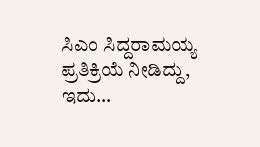ಸಿಎಂ ಸಿದ್ದರಾಮಯ್ಯ ಪ್ರತಿಕ್ರಿಯೆ ನೀಡಿದ್ದು, ಇದು…